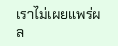เราไม่เผยแพร่ผล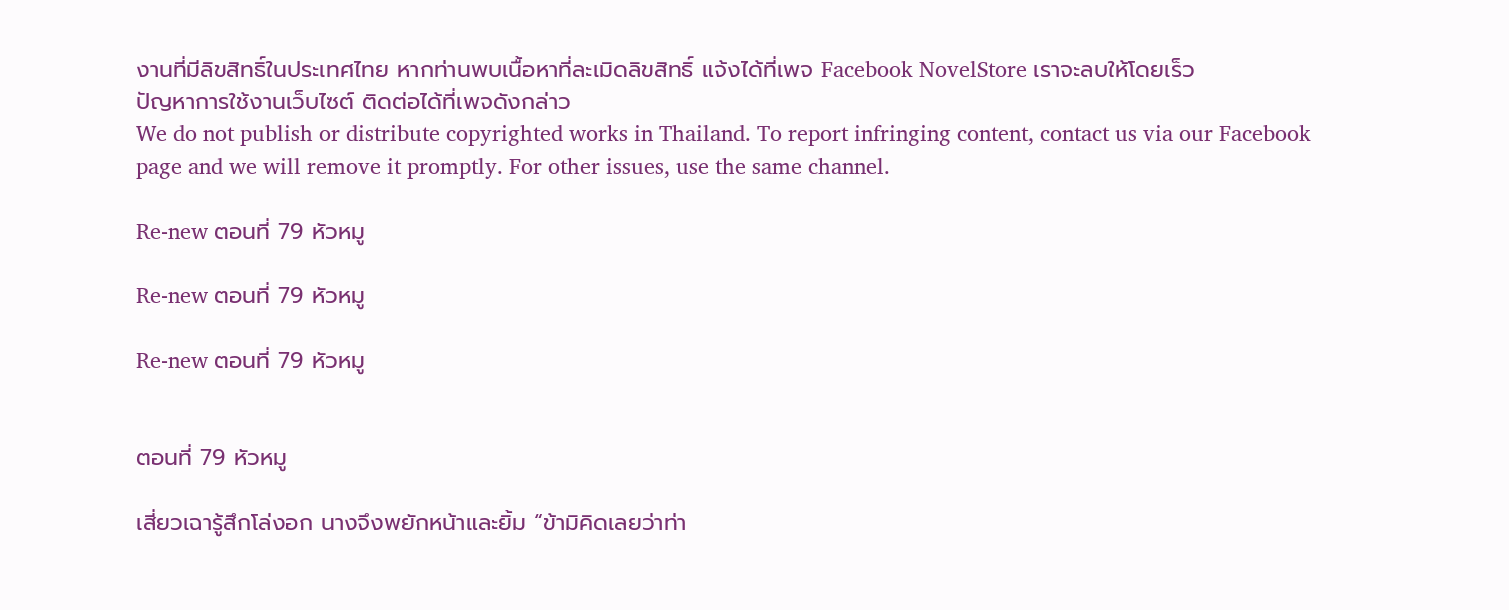งานที่มีลิขสิทธิ์ในประเทศไทย หากท่านพบเนื้อหาที่ละเมิดลิขสิทธิ์ แจ้งได้ที่เพจ Facebook NovelStore เราจะลบให้โดยเร็ว
ปัญหาการใช้งานเว็บไซต์ ติดต่อได้ที่เพจดังกล่าว
We do not publish or distribute copyrighted works in Thailand. To report infringing content, contact us via our Facebook page and we will remove it promptly. For other issues, use the same channel.

Re-new ตอนที่ 79 หัวหมู

Re-new ตอนที่ 79 หัวหมู

Re-new ตอนที่ 79 หัวหมู


ตอนที่ 79 หัวหมู

เสี่ยวเฉารู้สึกโล่งอก นางจึงพยักหน้าและยิ้ม “ข้ามิคิดเลยว่าท่า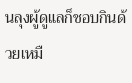นลุงผู้ดูแลก็ชอบกินด้วยเหมื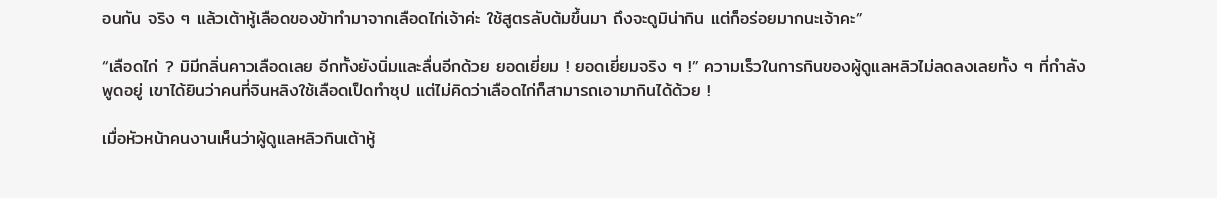อนกัน จริง ๆ แล้วเต้าหู้เลือดของข้าทำมาจากเลือดไก่เจ้าค่ะ ใช้สูตรลับต้มขึ้นมา ถึงจะดูมิน่ากิน แต่ก็อร่อยมากนะเจ้าคะ”

“เลือดไก่ ? มิมีกลิ่นคาวเลือดเลย อีกทั้งยังนิ่มและลื่นอีกด้วย ยอดเยี่ยม ! ยอดเยี่ยมจริง ๆ !” ความเร็วในการกินของผู้ดูแลหลิวไม่ลดลงเลยทั้ง ๆ ที่กำลังพูดอยู่ เขาได้ยินว่าคนที่จินหลิงใช้เลือดเป็ดทำซุป แต่ไม่คิดว่าเลือดไก่ก็สามารถเอามากินได้ด้วย !

เมื่อหัวหน้าคนงานเห็นว่าผู้ดูแลหลิวกินเต้าหู้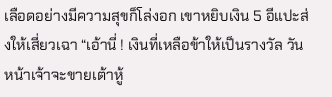เลือดอย่างมีความสุขก็โล่งอก เขาหยิบเงิน 5 อีแปะส่งให้เสี่ยวเฉา “เอ้านี่ ! เงินที่เหลือข้าให้เป็นรางวัล วันหน้าเจ้าจะขายเต้าหู้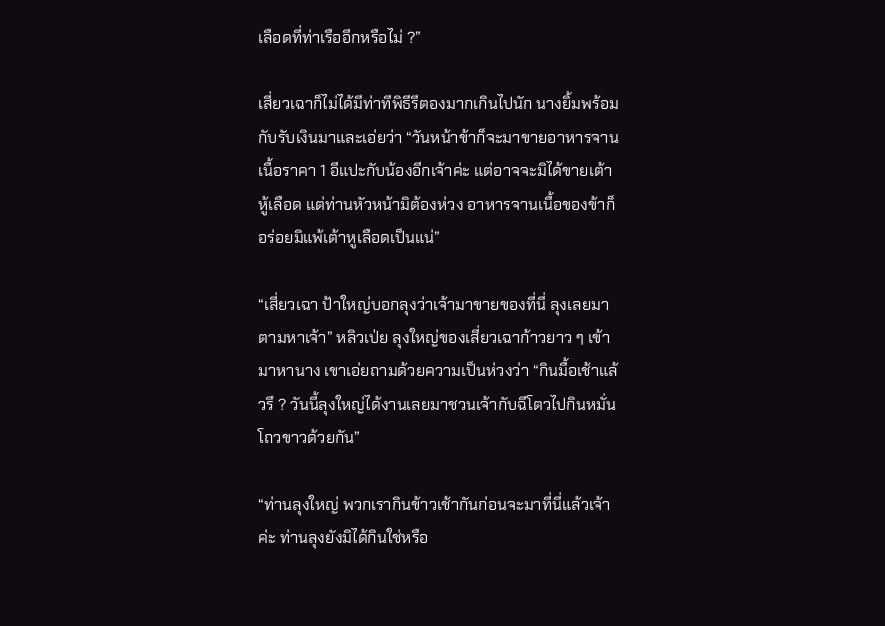เลือดที่ท่าเรืออีกหรือไม่ ?”

เสี่ยวเฉาก็ไม่ได้มีท่าทีพิธีรีตองมากเกินไปนัก นางยิ้มพร้อมกับรับเงินมาและเอ่ยว่า “วันหน้าข้าก็จะมาขายอาหารจานเนื้อราคา 1 อีแปะกับน้องอีกเจ้าค่ะ แต่อาจจะมิได้ขายเต้าหู้เลือด แต่ท่านหัวหน้ามิต้องห่วง อาหารจานเนื้อของข้าก็อร่อยมิแพ้เต้าหูเลือดเป็นแน่”

“เสี่ยวเฉา ป้าใหญ่บอกลุงว่าเจ้ามาขายของที่นี่ ลุงเลยมาตามหาเจ้า” หลิวเป่ย ลุงใหญ่ของเสี่ยวเฉาก้าวยาว ๆ เข้ามาหานาง เขาเอ่ยถามด้วยความเป็นห่วงว่า “กินมื้อเช้าแล้วรึ ? วันนี้ลุงใหญ่ได้งานเลยมาชวนเจ้ากับฉีโตวไปกินหมั่นโถวขาวด้วยกัน”

“ท่านลุงใหญ่ พวกเรากินข้าวเช้ากันก่อนจะมาที่นี่แล้วเจ้าค่ะ ท่านลุงยังมิได้กินใช่หรือ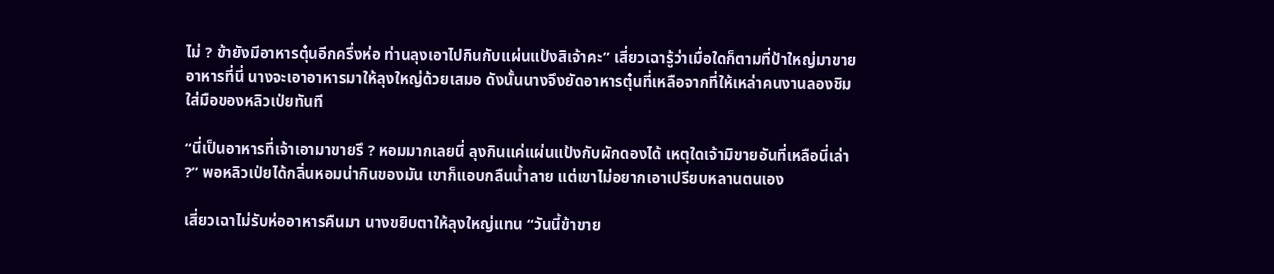ไม่ ? ข้ายังมีอาหารตุ๋นอีกครึ่งห่อ ท่านลุงเอาไปกินกับแผ่นแป้งสิเจ้าคะ” เสี่ยวเฉารู้ว่าเมื่อใดก็ตามที่ป้าใหญ่มาขายอาหารที่นี่ นางจะเอาอาหารมาให้ลุงใหญ่ด้วยเสมอ ดังนั้นนางจึงยัดอาหารตุ๋นที่เหลือจากที่ให้เหล่าคนงานลองชิมใส่มือของหลิวเป่ยทันที

“นี่เป็นอาหารที่เจ้าเอามาขายรึ ? หอมมากเลยนี่ ลุงกินแค่แผ่นแป้งกับผักดองได้ เหตุใดเจ้ามิขายอันที่เหลือนี่เล่า ?” พอหลิวเป่ยได้กลิ่นหอมน่ากินของมัน เขาก็แอบกลืนน้ำลาย แต่เขาไม่อยากเอาเปรียบหลานตนเอง

เสี่ยวเฉาไม่รับห่ออาหารคืนมา นางขยิบตาให้ลุงใหญ่แทน “วันนี้ข้าขาย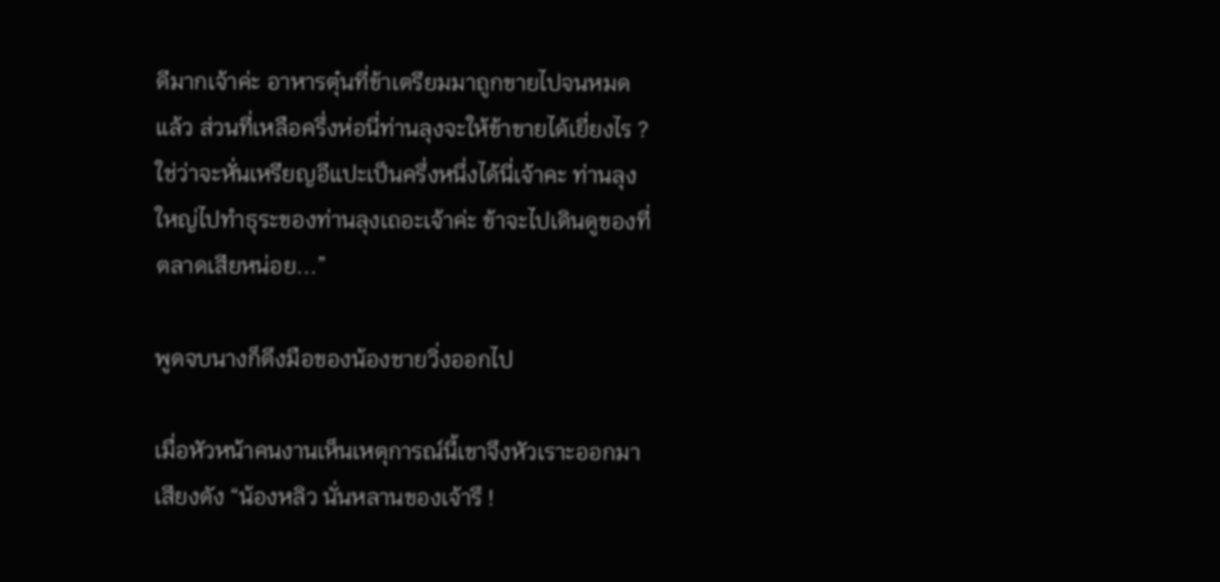ดีมากเจ้าค่ะ อาหารตุ๋นที่ข้าเตรียมมาถูกขายไปจนหมดแล้ว ส่วนที่เหลือครึ่งห่อนี่ท่านลุงจะให้ข้าขายได้เยี่ยงไร ? ใช่ว่าจะหั่นเหรียญอีแปะเป็นครึ่งหนึ่งได้นี่เจ้าคะ ท่านลุงใหญ่ไปทำธุระของท่านลุงเถอะเจ้าค่ะ ข้าจะไปเดินดูของที่ตลาดเสียหน่อย...”

พูดจบนางก็ดึงมือของน้องชายวิ่งออกไป

เมื่อหัวหน้าคนงานเห็นเหตุการณ์นี้เขาจึงหัวเราะออกมาเสียงดัง “น้องหลิว นั่นหลานของเจ้ารึ !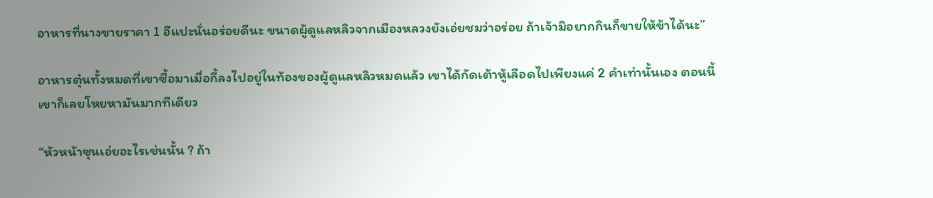อาหารที่นางขายราคา 1 อีแปะนั่นอร่อยดีนะ ขนาดผู้ดูแลหลิวจากเมืองหลวงยังเอ่ยชมว่าอร่อย ถ้าเจ้ามิอยากกินก็ขายให้ข้าได้นะ”

อาหารตุ๋นทั้งหมดที่เขาซื้อมาเมื่อกี้ลงไปอยู่ในท้องของผู้ดูแลหลิวหมดแล้ว เขาได้กัดเต้าหู้เลือดไปเพียงแค่ 2 คำเท่านั้นเอง ตอนนี้เขาก็เลยโหยหามันมากทีเดียว

“หัวหน้าซุนเอ่ยอะไรเช่นนั้น ? ถ้า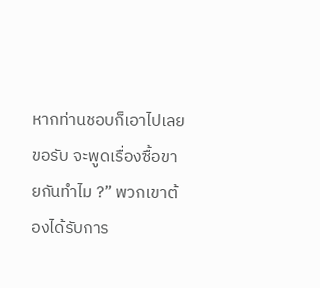หากท่านชอบก็เอาไปเลยขอรับ จะพูดเรื่องซื้อขายกันทำไม ?” พวกเขาต้องได้รับการ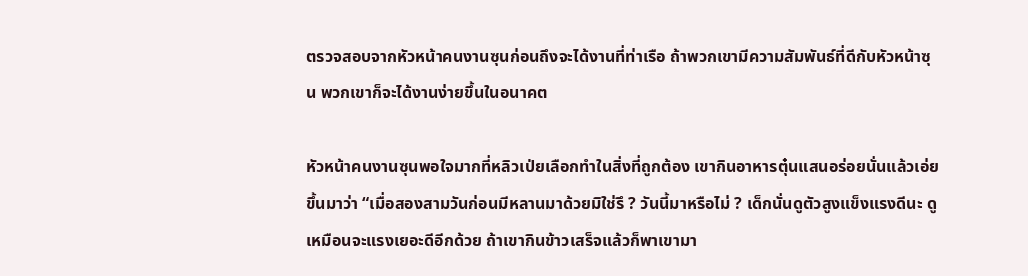ตรวจสอบจากหัวหน้าคนงานซุนก่อนถึงจะได้งานที่ท่าเรือ ถ้าพวกเขามีความสัมพันธ์ที่ดีกับหัวหน้าซุน พวกเขาก็จะได้งานง่ายขึ้นในอนาคต

หัวหน้าคนงานซุนพอใจมากที่หลิวเป่ยเลือกทำในสิ่งที่ถูกต้อง เขากินอาหารตุ๋นแสนอร่อยนั่นแล้วเอ่ยขึ้นมาว่า “เมื่อสองสามวันก่อนมีหลานมาด้วยมิใช่รึ ? วันนี้มาหรือไม่ ? เด็กนั่นดูตัวสูงแข็งแรงดีนะ ดูเหมือนจะแรงเยอะดีอีกด้วย ถ้าเขากินข้าวเสร็จแล้วก็พาเขามา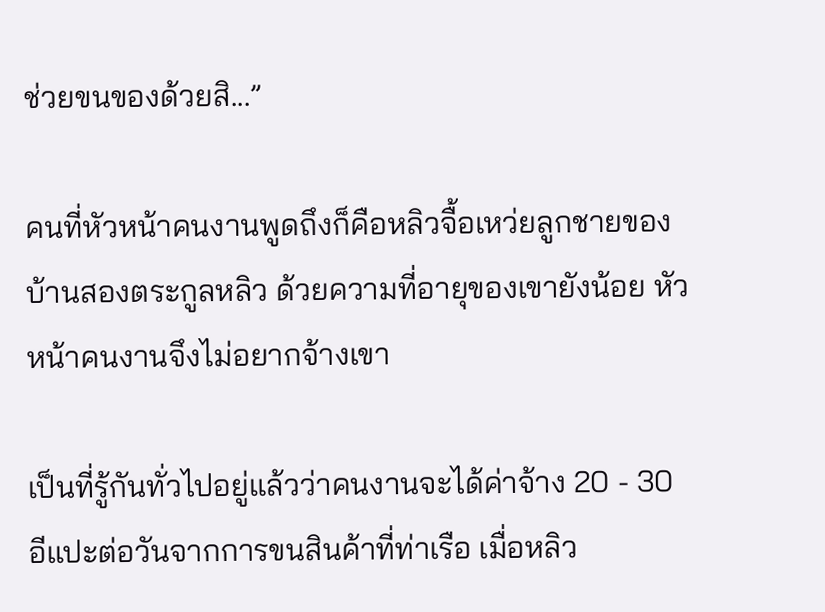ช่วยขนของด้วยสิ...”

คนที่หัวหน้าคนงานพูดถึงก็คือหลิวจื้อเหว่ยลูกชายของบ้านสองตระกูลหลิว ด้วยความที่อายุของเขายังน้อย หัวหน้าคนงานจึงไม่อยากจ้างเขา

เป็นที่รู้กันทั่วไปอยู่แล้วว่าคนงานจะได้ค่าจ้าง 20 - 30 อีแปะต่อวันจากการขนสินค้าที่ท่าเรือ เมื่อหลิว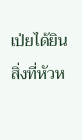เป่ยได้ยินสิ่งที่หัวห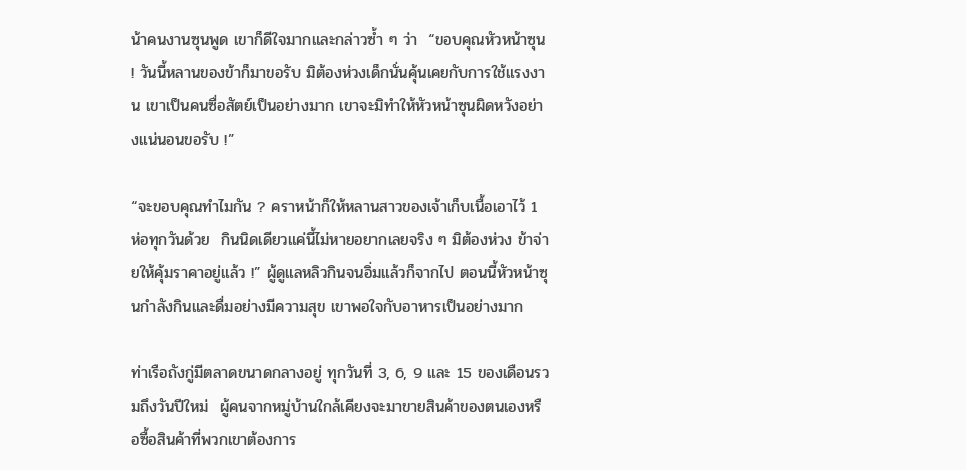น้าคนงานซุนพูด เขาก็ดีใจมากและกล่าวซ้ำ ๆ ว่า  “ขอบคุณหัวหน้าซุน ! วันนี้หลานของข้าก็มาขอรับ มิต้องห่วงเด็กนั่นคุ้นเคยกับการใช้แรงงาน เขาเป็นคนซื่อสัตย์เป็นอย่างมาก เขาจะมิทำให้หัวหน้าซุนผิดหวังอย่างแน่นอนขอรับ !”

“จะขอบคุณทำไมกัน ? คราหน้าก็ให้หลานสาวของเจ้าเก็บเนื้อเอาไว้ 1 ห่อทุกวันด้วย  กินนิดเดียวแค่นี้ไม่หายอยากเลยจริง ๆ มิต้องห่วง ข้าจ่ายให้คุ้มราคาอยู่แล้ว !” ผู้ดูแลหลิวกินจนอิ่มแล้วก็จากไป ตอนนี้หัวหน้าซุนกำลังกินและดื่มอย่างมีความสุข เขาพอใจกับอาหารเป็นอย่างมาก

ท่าเรือถังกู่มีตลาดขนาดกลางอยู่ ทุกวันที่ 3, 6, 9 และ 15 ของเดือนรวมถึงวันปีใหม่  ผู้คนจากหมู่บ้านใกล้เคียงจะมาขายสินค้าของตนเองหรือซื้อสินค้าที่พวกเขาต้องการ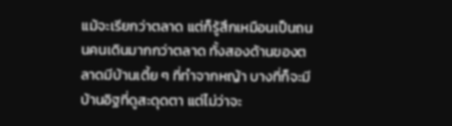แม้จะเรียกว่าตลาด แต่ก็รู้สึกเหมือนเป็นถนนคนเดินมากกว่าตลาด ทั้งสองด้านของตลาดมีบ้านเตี้ย ๆ ที่ทำจากหญ้า บางที่ก็จะมีบ้านอิฐที่ดูสะดุดตา แต่ไม่ว่าจะ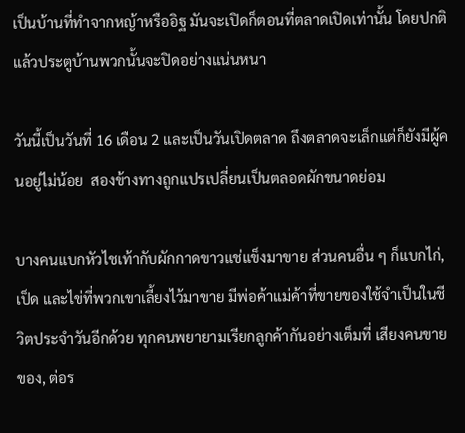เป็นบ้านที่ทำจากหญ้าหรืออิฐ มันจะเปิดก็ตอนที่ตลาดเปิดเท่านั้น โดยปกติแล้วประตูบ้านพวกนั้นจะปิดอย่างแน่นหนา

วันนี้เป็นวันที่ 16 เดือน 2 และเป็นวันเปิดตลาด ถึงตลาดจะเล็กแต่ก็ยังมีผู้คนอยู่ไม่น้อย  สองข้างทางถูกแปรเปลี่ยนเป็นตลอดผักขนาดย่อม

บางคนแบกหัวไชเท้ากับผักกาดขาวแช่แข็งมาขาย ส่วนคนอื่น ๆ ก็แบกไก่, เป็ด และไข่ที่พวกเขาเลี้ยงไว้มาขาย มีพ่อค้าแม่ค้าที่ขายของใช้จำเป็นในชีวิตประจำวันอีกด้วย ทุกคนพยายามเรียกลูกค้ากันอย่างเต็มที่ เสียงคนขายของ, ต่อร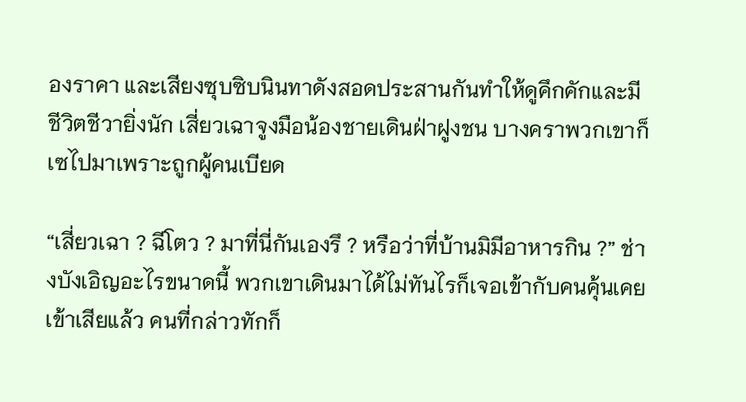องราคา และเสียงซุบซิบนินทาดังสอดประสานกันทำให้ดูคึกคักและมีชีวิตชีวายิ่งนัก เสี่ยวเฉาจูงมือน้องชายเดินฝ่าฝูงชน บางคราพวกเขาก็เซไปมาเพราะถูกผู้คนเบียด

“เสี่ยวเฉา ? ฉีโตว ? มาที่นี่กันเองรึ ? หรือว่าที่บ้านมิมีอาหารกิน ?” ช่างบังเอิญอะไรขนาดนี้ พวกเขาเดินมาได้ไม่ทันไรก็เจอเข้ากับคนคุ้นเคยเข้าเสียแล้ว คนที่กล่าวทักก็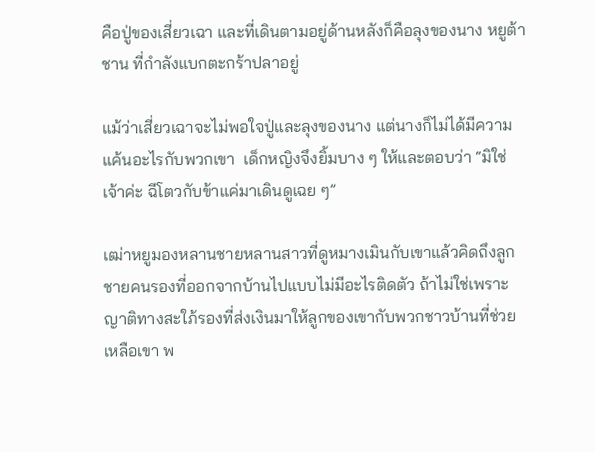คือปู่ของเสี่ยวเฉา และที่เดินตามอยู่ด้านหลังก็คือลุงของนาง หยูต้าชาน ที่กำลังแบกตะกร้าปลาอยู่

แม้ว่าเสี่ยวเฉาจะไม่พอใจปู่และลุงของนาง แต่นางก็ไม่ได้มีความแค้นอะไรกับพวกเขา  เด็กหญิงจึงยิ้มบาง ๆ ให้และตอบว่า “มิใช่เจ้าค่ะ ฉีโตวกับข้าแค่มาเดินดูเฉย ๆ”

เฒ่าหยูมองหลานชายหลานสาวที่ดูหมางเมินกับเขาแล้วคิดถึงลูกชายคนรองที่ออกจากบ้านไปแบบไม่มีอะไรติดตัว ถ้าไม่ใช่เพราะญาติทางสะใภ้รองที่ส่งเงินมาให้ลูกของเขากับพวกชาวบ้านที่ช่วยเหลือเขา พ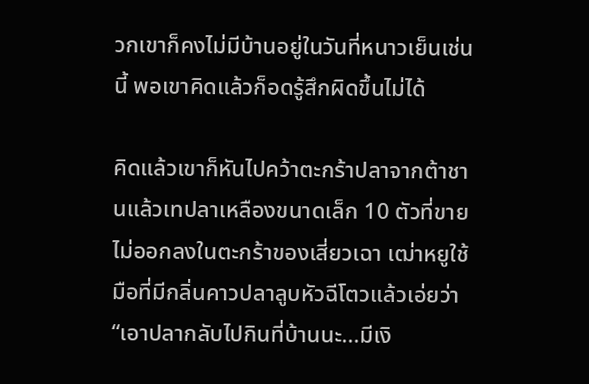วกเขาก็คงไม่มีบ้านอยู่ในวันที่หนาวเย็นเช่นนี้ พอเขาคิดแล้วก็อดรู้สึกผิดขึ้นไม่ได้

คิดแล้วเขาก็หันไปคว้าตะกร้าปลาจากต้าชานแล้วเทปลาเหลืองขนาดเล็ก 10 ตัวที่ขายไม่ออกลงในตะกร้าของเสี่ยวเฉา เฒ่าหยูใช้มือที่มีกลิ่นคาวปลาลูบหัวฉีโตวแล้วเอ่ยว่า “เอาปลากลับไปกินที่บ้านนะ...มีเงิ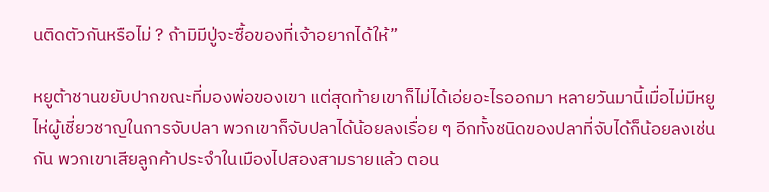นติดตัวกันหรือไม่ ? ถ้ามิมีปู่จะซื้อของที่เจ้าอยากได้ให้”

หยูต้าชานขยับปากขณะที่มองพ่อของเขา แต่สุดท้ายเขาก็ไม่ได้เอ่ยอะไรออกมา หลายวันมานี้เมื่อไม่มีหยูไห่ผู้เชี่ยวชาญในการจับปลา พวกเขาก็จับปลาได้น้อยลงเรื่อย ๆ อีกทั้งชนิดของปลาที่จับได้ก็น้อยลงเช่นกัน พวกเขาเสียลูกค้าประจำในเมืองไปสองสามรายแล้ว ตอน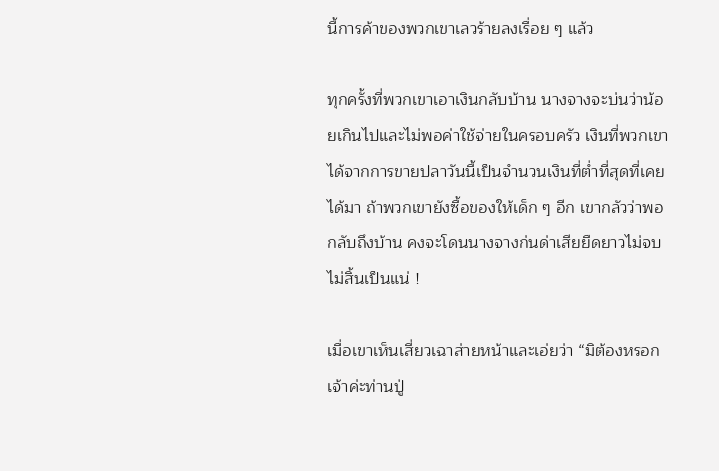นี้การค้าของพวกเขาเลวร้ายลงเรื่อย ๆ แล้ว

ทุกครั้งที่พวกเขาเอาเงินกลับบ้าน นางจางจะบ่นว่าน้อยเกินไปและไม่พอค่าใช้จ่ายในครอบครัว เงินที่พวกเขาได้จากการขายปลาวันนี้เป็นจำนวนเงินที่ต่ำที่สุดที่เคยได้มา ถ้าพวกเขายังซื้อของให้เด็ก ๆ อีก เขากลัวว่าพอกลับถึงบ้าน คงจะโดนนางจางก่นด่าเสียยืดยาวไม่จบไม่สิ้นเป็นแน่ !

เมื่อเขาเห็นเสี่ยวเฉาส่ายหน้าและเอ่ยว่า “มิต้องหรอกเจ้าค่ะท่านปู่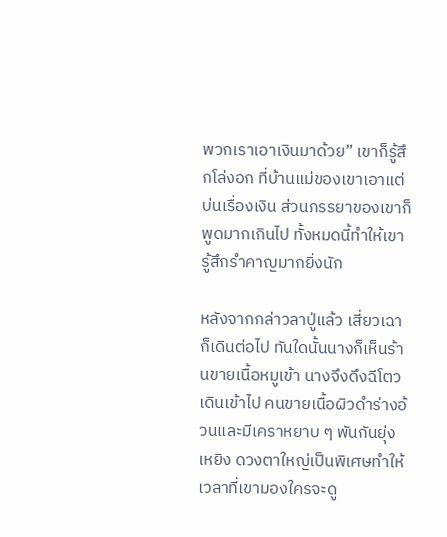พวกเราเอาเงินมาด้วย” เขาก็รู้สึกโล่งอก ที่บ้านแม่ของเขาเอาแต่บ่นเรื่องเงิน ส่วนภรรยาของเขาก็พูดมากเกินไป ทั้งหมดนี้ทำให้เขารู้สึกรำคาญมากยิ่งนัก

หลังจากกล่าวลาปู่แล้ว เสี่ยวเฉาก็เดินต่อไป ทันใดนั้นนางก็เห็นร้านขายเนื้อหมูเข้า นางจึงดึงฉีโตวเดินเข้าไป คนขายเนื้อผิวดำร่างอ้วนและมีเคราหยาบ ๆ พันกันยุ่งเหยิง ดวงตาใหญ่เป็นพิเศษทำให้เวลาที่เขามองใครจะดู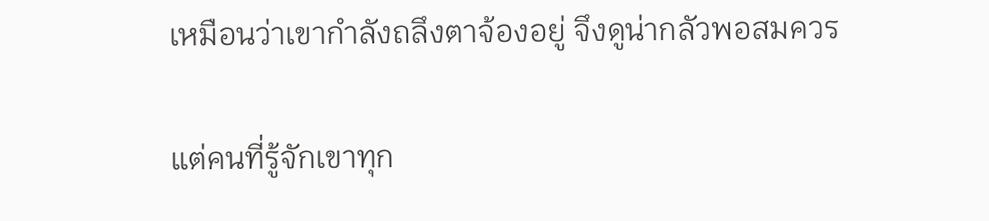เหมือนว่าเขากำลังถลึงตาจ้องอยู่ จึงดูน่ากลัวพอสมควร

แต่คนที่รู้จักเขาทุก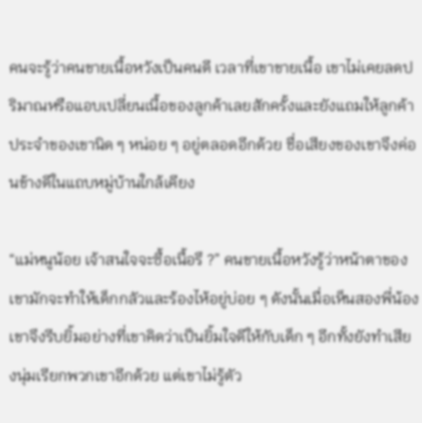คนจะรู้ว่าคนขายเนื้อหวังเป็นคนดี เวลาที่เขาขายเนื้อ เขาไม่เคยลดปริมาณหรือแอบเปลี่ยนเนื้อของลูกค้าเลยสักครั้งและยังแถมให้ลูกค้าประจำของเขานิด ๆ หน่อย ๆ อยู่ตลอดอีกด้วย ชื่อเสียงของเขาจึงค่อนข้างดีในแถบหมู่บ้านใกล้เคียง

“แม่หนูน้อย เจ้าสนใจจะซื้อเนื้อรึ ?” คนขายเนื้อหวังรู้ว่าหน้าตาของเขามักจะทำให้เด็กกลัวและร้องไห้อยู่บ่อย ๆ ดังนั้นเมื่อเห็นสองพี่น้องเขาจึงรีบยิ้มอย่างที่เขาคิดว่าเป็นยิ้มใจดีให้กับเด็ก ๆ อีกทั้งยังทำเสียงนุ่มเรียกพวกเขาอีกด้วย แต่เขาไม่รู้ตัว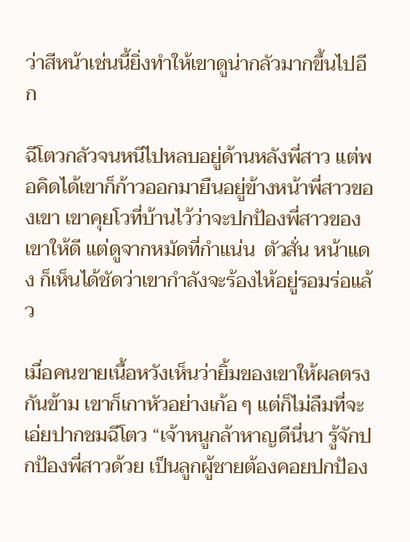ว่าสีหน้าเช่นนี้ยิ่งทำให้เขาดูน่ากลัวมากขึ้นไปอีก

ฉีโตวกลัวจนหนีไปหลบอยู่ด้านหลังพี่สาว แต่พอคิดได้เขาก็ก้าวออกมายืนอยู่ข้างหน้าพี่สาวของเขา เขาคุยโวที่บ้านไว้ว่าจะปกป้องพี่สาวของเขาให้ดี แต่ดูจากหมัดที่กำแน่น  ตัวสั่น หน้าแดง ก็เห็นได้ชัดว่าเขากำลังจะร้องไห้อยู่รอมร่อแล้ว

เมื่อคนขายเนื้อหวังเห็นว่ายิ้มของเขาให้ผลตรงกันข้าม เขาก็เกาหัวอย่างเก้อ ๆ แต่ก็ไม่ลืมที่จะเอ่ยปากชมฉีโตว “เจ้าหนูกล้าหาญดีนี่นา รู้จักปกป้องพี่สาวด้วย เป็นลูกผู้ชายต้องคอยปกป้อง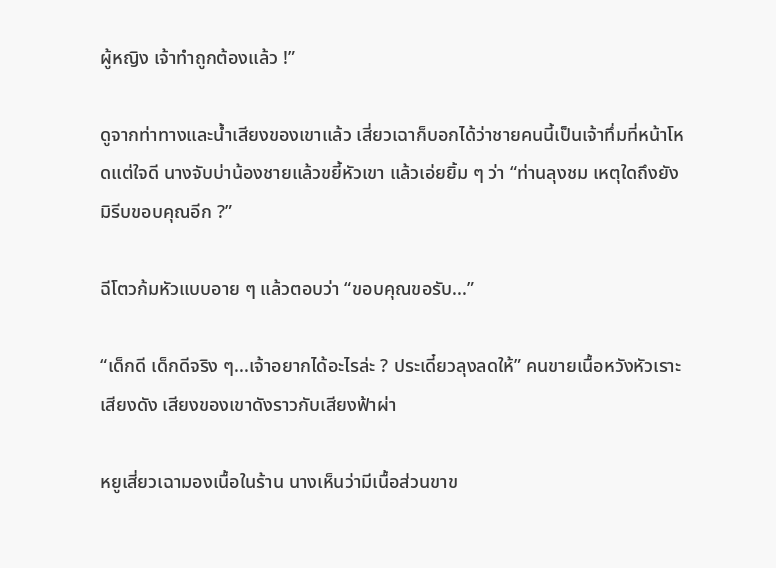ผู้หญิง เจ้าทำถูกต้องแล้ว !”

ดูจากท่าทางและน้ำเสียงของเขาแล้ว เสี่ยวเฉาก็บอกได้ว่าชายคนนี้เป็นเจ้าทึ่มที่หน้าโหดแต่ใจดี นางจับบ่าน้องชายแล้วขยี้หัวเขา แล้วเอ่ยยิ้ม ๆ ว่า “ท่านลุงชม เหตุใดถึงยังมิรีบขอบคุณอีก ?”

ฉีโตวก้มหัวแบบอาย ๆ แล้วตอบว่า “ขอบคุณขอรับ...”

“เด็กดี เด็กดีจริง ๆ...เจ้าอยากได้อะไรล่ะ ? ประเดี๋ยวลุงลดให้” คนขายเนื้อหวังหัวเราะเสียงดัง เสียงของเขาดังราวกับเสียงฟ้าผ่า

หยูเสี่ยวเฉามองเนื้อในร้าน นางเห็นว่ามีเนื้อส่วนขาข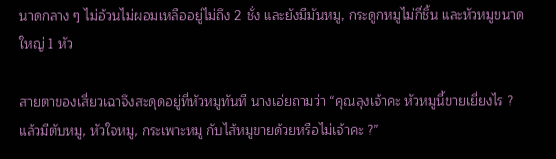นาดกลาง ๆ ไม่อ้วนไม่ผอมเหลืออยู่ไม่ถึง 2 ชั่ง และยังมีมันหมู, กระดูกหมูไม่กี่ชิ้น และหัวหมูขนาดใหญ่ 1 หัว

สายตาของเสี่ยวเฉาจึงสะดุดอยู่ที่หัวหมูทันที นางเอ่ยถามว่า “คุณลุงเจ้าคะ หัวหมูนี้ขายเยี่ยงไร ? แล้วมีตับหมู, หัวใจหมู, กระเพาะหมู กับไส้หมูขายด้วยหรือไม่เจ้าคะ ?”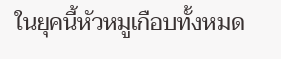ในยุคนี้หัวหมูเกือบทั้งหมด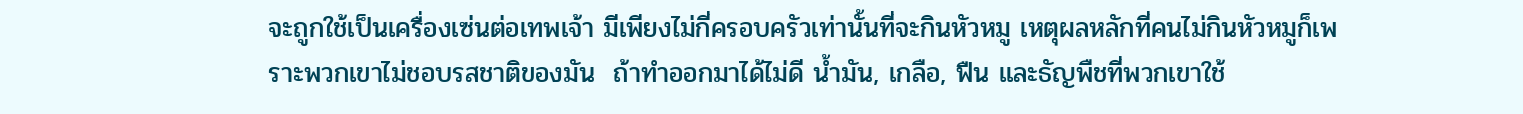จะถูกใช้เป็นเครื่องเซ่นต่อเทพเจ้า มีเพียงไม่กี่ครอบครัวเท่านั้นที่จะกินหัวหมู เหตุผลหลักที่คนไม่กินหัวหมูก็เพราะพวกเขาไม่ชอบรสชาติของมัน  ถ้าทำออกมาได้ไม่ดี น้ำมัน, เกลือ, ฟืน และธัญพืชที่พวกเขาใช้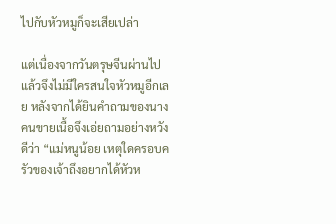ไปกับหัวหมูก็จะเสียเปล่า

แต่เนื่องจากวันตรุษจีนผ่านไปแล้วจึงไม่มีใครสนใจหัวหมูอีกเลย หลังจากได้ยินคำถามของนาง คนขายเนื้อจึงเอ่ยถามอย่างหวังดีว่า “แม่หนูน้อย เหตุใดครอบครัวของเจ้าถึงอยากได้หัวห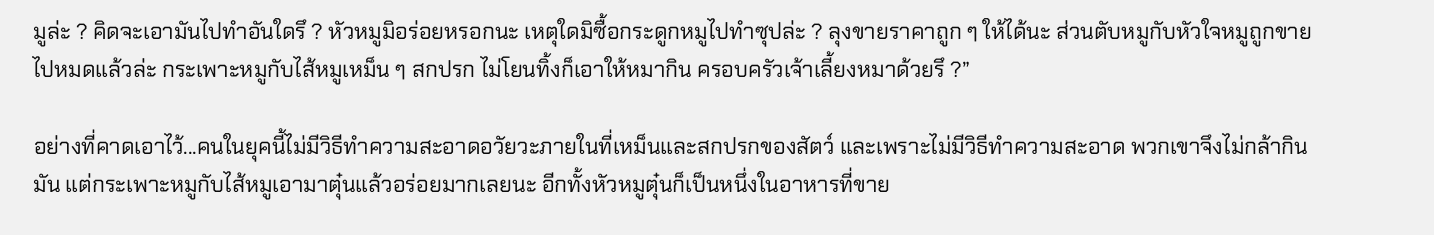มูล่ะ ? คิดจะเอามันไปทำอันใดรึ ? หัวหมูมิอร่อยหรอกนะ เหตุใดมิซื้อกระดูกหมูไปทำซุปล่ะ ? ลุงขายราคาถูก ๆ ให้ได้นะ ส่วนตับหมูกับหัวใจหมูถูกขายไปหมดแล้วล่ะ กระเพาะหมูกับไส้หมูเหม็น ๆ สกปรก ไม่โยนทิ้งก็เอาให้หมากิน ครอบครัวเจ้าเลี้ยงหมาด้วยรึ ?”

อย่างที่คาดเอาไว้...คนในยุคนี้ไม่มีวิธีทำความสะอาดอวัยวะภายในที่เหม็นและสกปรกของสัตว์ และเพราะไม่มีวิธีทำความสะอาด พวกเขาจึงไม่กล้ากินมัน แต่กระเพาะหมูกับไส้หมูเอามาตุ๋นแล้วอร่อยมากเลยนะ อีกทั้งหัวหมูตุ๋นก็เป็นหนึ่งในอาหารที่ขาย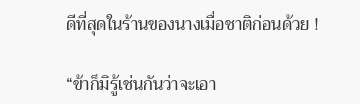ดีที่สุดในร้านของนางเมื่อชาติก่อนด้วย !

“ข้าก็มิรู้เช่นกันว่าจะเอา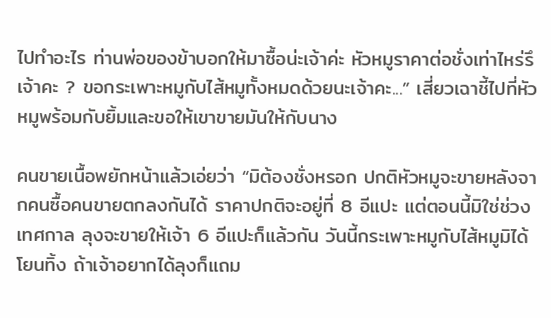ไปทำอะไร ท่านพ่อของข้าบอกให้มาซื้อน่ะเจ้าค่ะ หัวหมูราคาต่อชั่งเท่าไหร่รึเจ้าคะ ? ขอกระเพาะหมูกับไส้หมูทั้งหมดด้วยนะเจ้าคะ...” เสี่ยวเฉาชี้ไปที่หัวหมูพร้อมกับยิ้มและขอให้เขาขายมันให้กับนาง

คนขายเนื้อพยักหน้าแล้วเอ่ยว่า “มิต้องชั่งหรอก ปกติหัวหมูจะขายหลังจากคนซื้อคนขายตกลงกันได้ ราคาปกติจะอยู่ที่ 8 อีแปะ แต่ตอนนี้มิใช่ช่วงเทศกาล ลุงจะขายให้เจ้า 6 อีแปะก็แล้วกัน วันนี้กระเพาะหมูกับไส้หมูมิได้โยนทิ้ง ถ้าเจ้าอยากได้ลุงก็แถม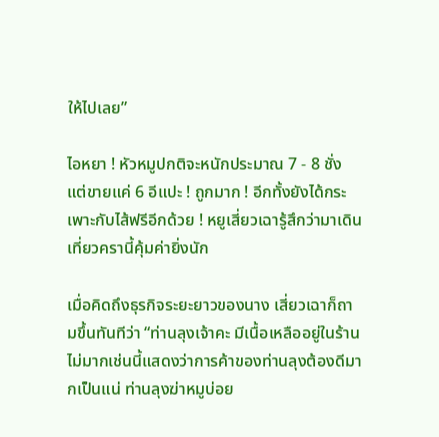ให้ไปเลย”

ไอหยา ! หัวหมูปกติจะหนักประมาณ 7 - 8 ชั่ง แต่ขายแค่ 6 อีแปะ ! ถูกมาก ! อีกทั้งยังได้กระเพาะกับไส้ฟรีอีกด้วย ! หยูเสี่ยวเฉารู้สึกว่ามาเดินเที่ยวครานี้คุ้มค่ายิ่งนัก

เมื่อคิดถึงธุรกิจระยะยาวของนาง เสี่ยวเฉาก็ถามขึ้นทันทีว่า “ท่านลุงเจ้าคะ มีเนื้อเหลืออยู่ในร้านไม่มากเช่นนี้แสดงว่าการค้าของท่านลุงต้องดีมากเป็นแน่ ท่านลุงฆ่าหมูบ่อย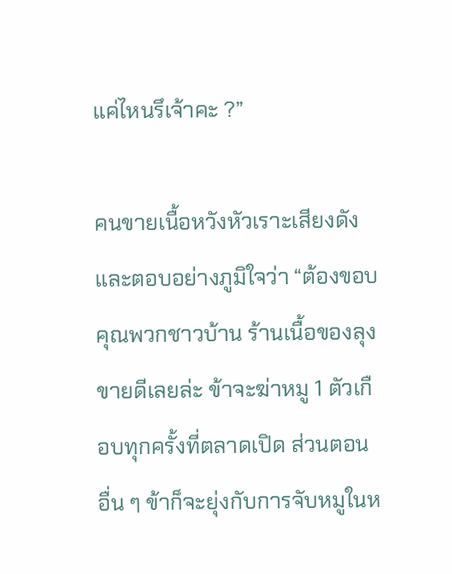แค่ไหนรึเจ้าคะ ?”

คนขายเนื้อหวังหัวเราะเสียงดังและตอบอย่างภูมิใจว่า “ต้องขอบคุณพวกชาวบ้าน ร้านเนื้อของลุงขายดีเลยล่ะ ข้าจะฆ่าหมู 1 ตัวเกือบทุกครั้งที่ตลาดเปิด ส่วนตอนอื่น ๆ ข้าก็จะยุ่งกับการจับหมูในห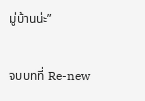มู่บ้านน่ะ”

จบบทที่ Re-new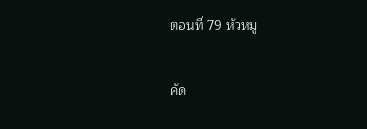ตอนที่ 79 หัวหมู

คัด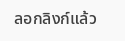ลอกลิงก์แล้ว